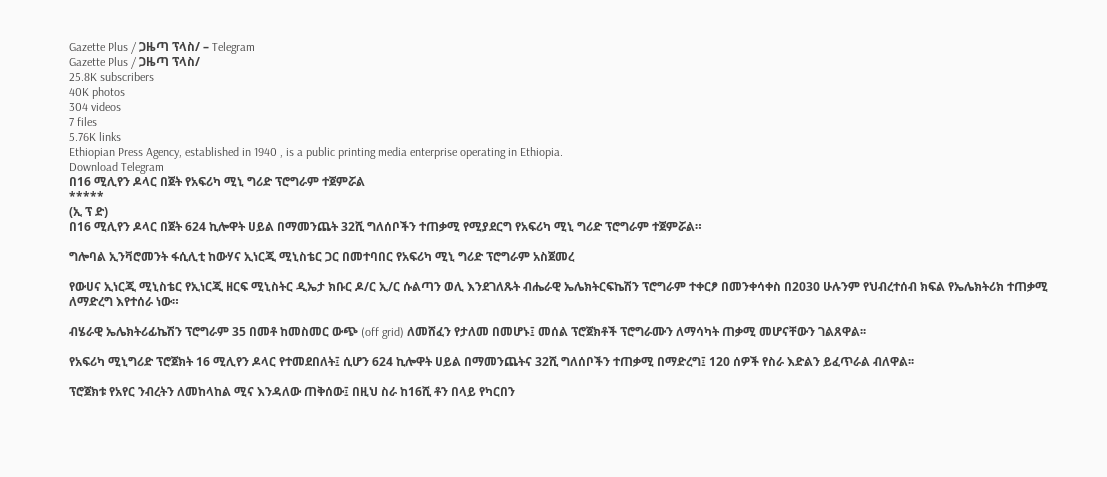Gazette Plus / ጋዜጣ ፕላስ/ – Telegram
Gazette Plus / ጋዜጣ ፕላስ/
25.8K subscribers
40K photos
304 videos
7 files
5.76K links
Ethiopian Press Agency, established in 1940 , is a public printing media enterprise operating in Ethiopia.
Download Telegram
በ16 ሚሊየን ዶላር በጀት የአፍሪካ ሚኒ ግሪድ ፕሮግራም ተጀምሯል
*****
(ኢ ፕ ድ)
በ16 ሚሊየን ዶላር በጀት 624 ኪሎዋት ሀይል በማመንጨት 32ሺ ግለሰቦችን ተጠቃሚ የሚያደርግ የአፍሪካ ሚኒ ግሪድ ፕሮግራም ተጀምሯል።

ግሎባል ኢንቫሮመንት ፋሲሊቲ ከውሃና ኢነርጂ ሚኒስቴር ጋር በመተባበር የአፍሪካ ሚኒ ግሪድ ፕሮግራም አስጀመረ

የውሀና ኢነርጂ ሚኒስቴር የኢነርጂ ዘርፍ ሚኒስትር ዲኤታ ክቡር ዶ/ር ኢ/ር ሱልጣን ወሊ እንደገለጹት ብሔራዊ ኤሌክትርፍኬሽን ፕሮግራም ተቀርፆ በመንቀሳቀስ በ2030 ሁሉንም የህብረተሰብ ክፍል የኤሌክትሪክ ተጠቃሚ ለማድረግ እየተሰራ ነው።

ብሄራዊ ኤሌክትሪፊኬሽን ፕሮግራም 35 በመቶ ከመስመር ውጭ (off grid) ለመሸፈን የታለመ በመሆኑ፤ መሰል ፕሮጀክቶች ፕሮግራሙን ለማሳካት ጠቃሚ መሆናቸውን ገልጸዋል፡፡

የአፍሪካ ሚኒግሪድ ፕሮጀክት 16 ሚሊየን ዶላር የተመደበለት፤ ሲሆን 624 ኪሎዋት ሀይል በማመንጨትና 32ሺ ግለሰቦችን ተጠቃሚ በማድረግ፤ 120 ሰዎች የስራ እድልን ይፈጥራል ብለዋል፡፡

ፕሮጀክቱ የአየር ንብረትን ለመከላከል ሚና እንዳለው ጠቅሰው፤ በዚህ ስራ ከ16ሺ ቶን በላይ የካርበን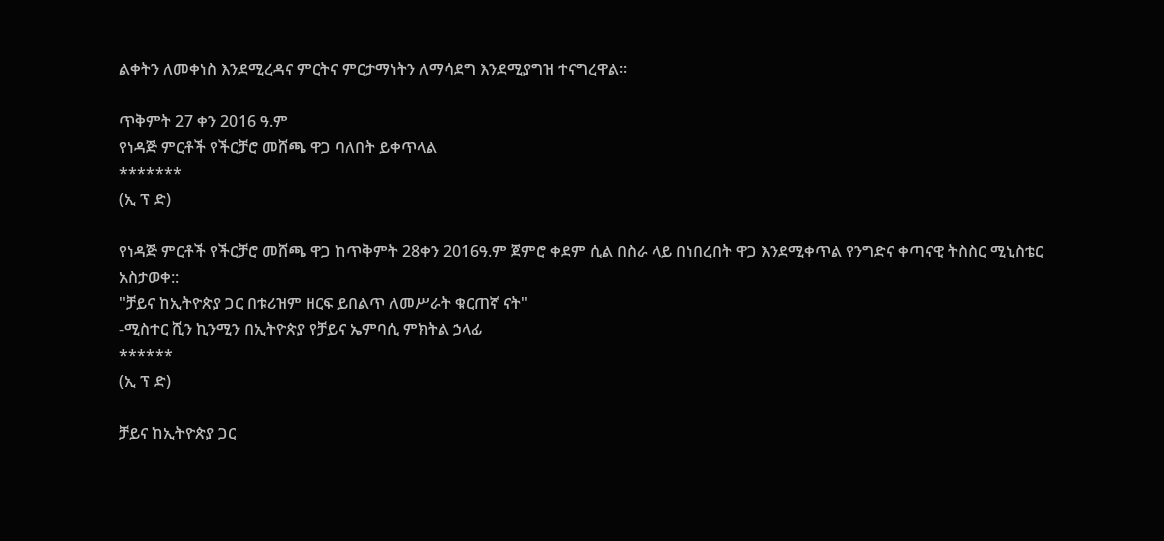ልቀትን ለመቀነስ እንደሚረዳና ምርትና ምርታማነትን ለማሳደግ እንደሚያግዝ ተናግረዋል።

ጥቅምት 27 ቀን 2016 ዓ.ም
የነዳጅ ምርቶች የችርቻሮ መሸጫ ዋጋ ባለበት ይቀጥላል
*******
(ኢ ፕ ድ)

የነዳጅ ምርቶች የችርቻሮ መሸጫ ዋጋ ከጥቅምት 28ቀን 2016ዓ.ም ጀምሮ ቀደም ሲል በስራ ላይ በነበረበት ዋጋ እንደሚቀጥል የንግድና ቀጣናዊ ትስስር ሚኒስቴር አስታወቀ::
"ቻይና ከኢትዮጵያ ጋር በቱሪዝም ዘርፍ ይበልጥ ለመሥራት ቁርጠኛ ናት"
-ሚስተር ሺን ኪንሚን በኢትዮጵያ የቻይና ኤምባሲ ምክትል ኃላፊ
******
(ኢ ፕ ድ)

ቻይና ከኢትዮጵያ ጋር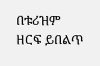በቱሪዝም ዘርፍ ይበልጥ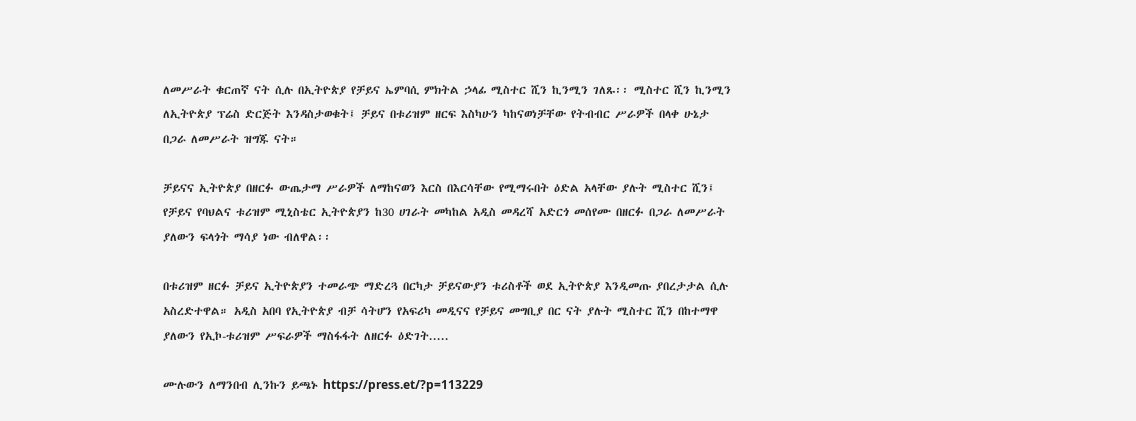ለመሥራት ቁርጠኛ ናት ሲሉ በኢትዮጵያ የቻይና ኤምባሲ ምክትል ኃላፊ ሚስተር ሺን ኪንሚን ገለጹ፡፡ ሚስተር ሺን ኪንሚን ለኢትዮጵያ ፕሬስ ድርጅት እንዳስታወቁት፤ ቻይና በቱሪዝም ዘርፍ እስካሁን ካከናወነቻቸው የትብብር ሥራዎች በላቀ ሁኔታ በጋራ ለመሥራት ዝግጁ ናት።

ቻይናና ኢትዮጵያ በዘርፉ ውጤታማ ሥራዎች ለማከናወን እርስ በእርሳቸው የሚማሩበት ዕድል አላቸው ያሉት ሚስተር ሺን፤ የቻይና የባህልና ቱሪዝም ሚኒስቴር ኢትዮጵያን ከ30 ሀገራት መካከል አዲስ መዳረሻ አድርጎ መሰየሙ በዘርፉ በጋራ ለመሥራት ያለውን ፍላጎት ማሳያ ነው ብለዋል፡፡

በቱሪዝም ዘርፉ ቻይና ኢትዮጵያን ተመራጭ ማድረጓ በርካታ ቻይናውያን ቱሪስቶች ወደ ኢትዮጵያ እንዲመጡ ያበረታታል ሲሉ አስረድተዋል። አዲስ አበባ የኢትዮጵያ ብቻ ሳትሆን የአፍሪካ መዲናና የቻይና መግቢያ በር ናት ያሉት ሚስተር ሺን በከተማዋ ያለውን የኢኮ-ቱሪዝም ሥፍራዎች ማስፋፋት ለዘርፉ ዕድገት.....

ሙሉውን ለማንበብ ሊንኩን ይጫኑ https://press.et/?p=113229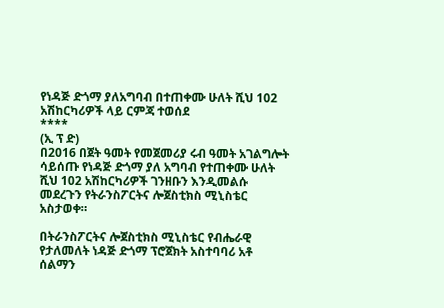የነዳጅ ድጎማ ያለአግባብ በተጠቀሙ ሁለት ሺህ 102 አሽከርካሪዎች ላይ ርምጃ ተወሰደ
****
(ኢ ፕ ድ)
በ2016 በጀት ዓመት የመጀመሪያ ሩብ ዓመት አገልግሎት ሳይሰጡ የነዳጅ ድጎማ ያለ አግባብ የተጠቀሙ ሁለት ሺህ 102 አሽከርካሪዎች ገንዘቡን እንዲመልሱ መደረጉን የትራንስፖርትና ሎጀስቲክስ ሚኒስቴር አስታወቀ።

በትራንስፖርትና ሎጀስቲክስ ሚኒስቴር የብሔራዊ የታለመለት ነዳጅ ድጎማ ፕሮጀክት አስተባባሪ አቶ ሰልማን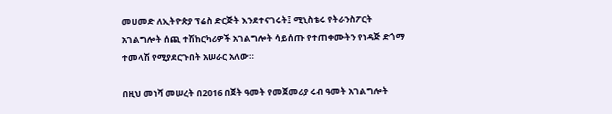መሀመድ ለኢትዮጵያ ፕሬስ ድርጅት እንደተናገሩት፤ ሚኒስቴሩ የትራንስፖርት አገልግሎት ሰጪ ተሽከርካሪዎች አገልግሎት ሳይሰጡ የተጠቀሙትን የነዳጅ ድጎማ ተመላሽ የሚያደርጉበት አሠራር አለው።

በዚህ መነሻ መሠረት በ2016 በጀት ዓመት የመጀመሪያ ሩብ ዓመት አገልግሎት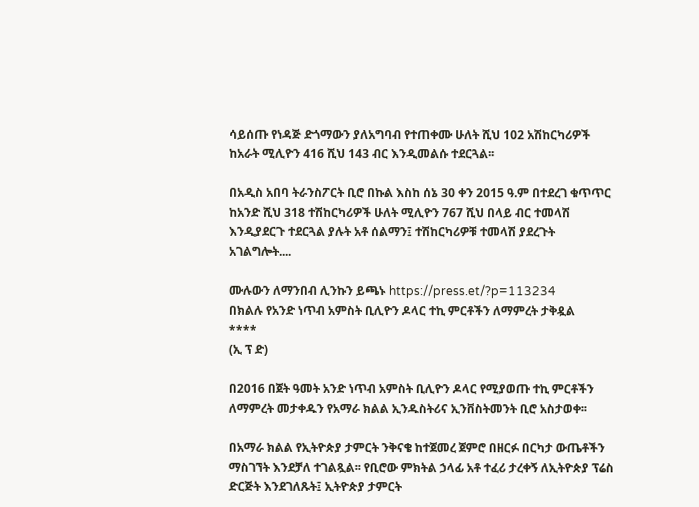ሳይሰጡ የነዳጅ ድጎማውን ያለአግባብ የተጠቀሙ ሁለት ሺህ 102 አሽከርካሪዎች ከአራት ሚሊዮን 416 ሺህ 143 ብር እንዲመልሱ ተደርጓል፡፡

በአዲስ አበባ ትራንስፖርት ቢሮ በኩል እስከ ሰኔ 30 ቀን 2015 ዓ.ም በተደረገ ቁጥጥር ከአንድ ሺህ 318 ተሽከርካሪዎች ሁለት ሚሊዮን 767 ሺህ በላይ ብር ተመላሽ እንዲያደርጉ ተደርጓል ያሉት አቶ ሰልማን፤ ተሽከርካሪዎቹ ተመላሽ ያደረጉት አገልግሎት....

ሙሉውን ለማንበብ ሊንኩን ይጫኑ https://press.et/?p=113234
በክልሉ የአንድ ነጥብ አምስት ቢሊዮን ዶላር ተኪ ምርቶችን ለማምረት ታቅዷል
****
(ኢ ፕ ድ)

በ2016 በጀት ዓመት አንድ ነጥብ አምስት ቢሊዮን ዶላር የሚያወጡ ተኪ ምርቶችን ለማምረት መታቀዱን የአማራ ክልል ኢንዱስትሪና ኢንቨስትመንት ቢሮ አስታወቀ፡፡

በአማራ ክልል የኢትዮጵያ ታምርት ንቅናቄ ከተጀመረ ጀምሮ በዘርፉ በርካታ ውጤቶችን ማስገኘት እንደቻለ ተገልጿል፡፡ የቢሮው ምክትል ኃላፊ አቶ ተፈሪ ታረቀኝ ለኢትዮጵያ ፕሬስ ድርጅት እንደገለጹት፤ ኢትዮጵያ ታምርት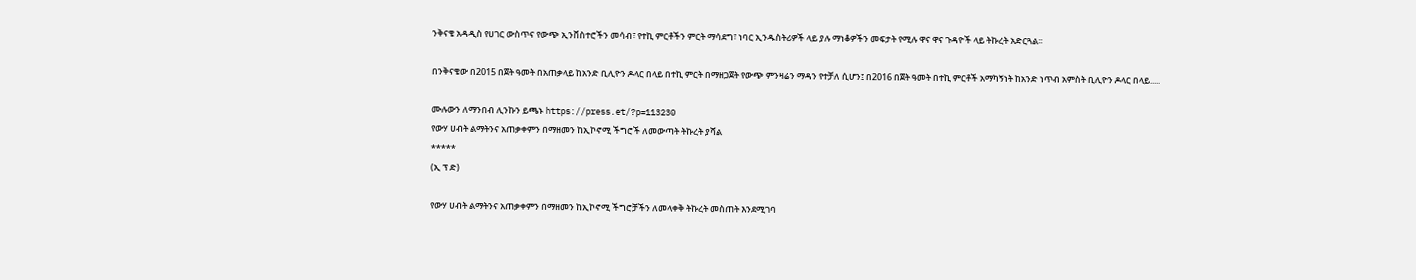ንቅናቄ አዳዲስ የሀገር ውስጥና የውጭ ኢንቨስተሮችን መሳብ፣ የተኪ ምርቶችን ምርት ማሳደግ፣ ነባር ኢንዱስትሪዎች ላይ ያሉ ማነቆዎችን መፍታት የሚሉ ዋና ዋና ጉዳዮች ላይ ትኩረት አድርጓል፡፡

በንቅናቄው በ2015 በጀት ዓመት በአጠቃላይ ከአንድ ቢሊዮን ዶላር በላይ በተኪ ምርት በማዘጋጀት የውጭ ምንዛሬን ማዳን የተቻለ ሲሆን፤ በ2016 በጀት ዓመት በተኪ ምርቶች አማካኝነት ከአንድ ነጥብ አምስት ቢሊዮን ዶላር በላይ.....

ሙሉውን ለማንበብ ሊንኩን ይጫኑ https://press.et/?p=113230
የውሃ ሀብት ልማትንና አጠቃቀምን በማዘመን ከኢኮኖሚ ችግሮች ለመውጣት ትኩረት ያሻል
*****
(ኢ ፕ ድ)

የውሃ ሀብት ልማትንና አጠቃቀምን በማዘመን ከኢኮኖሚ ችግሮቻችን ለመላቀቅ ትኩረት መስጠት እንደሚገባ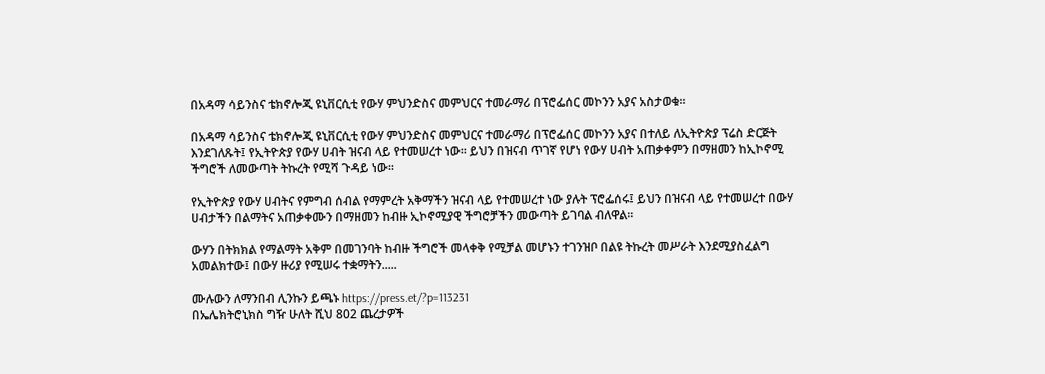በአዳማ ሳይንስና ቴክኖሎጂ ዩኒቨርሲቲ የውሃ ምህንድስና መምህርና ተመራማሪ በፕሮፌሰር መኮንን አያና አስታወቁ፡፡

በአዳማ ሳይንስና ቴክኖሎጂ ዩኒቨርሲቲ የውሃ ምህንድስና መምህርና ተመራማሪ በፕሮፌሰር መኮንን አያና በተለይ ለኢትዮጵያ ፕሬስ ድርጅት እንደገለጹት፤ የኢትዮጵያ የውሃ ሀብት ዝናብ ላይ የተመሠረተ ነው፡፡ ይህን በዝናብ ጥገኛ የሆነ የውሃ ሀብት አጠቃቀምን በማዘመን ከኢኮኖሚ ችግሮች ለመውጣት ትኩረት የሚሻ ጉዳይ ነው፡፡

የኢትዮጵያ የውሃ ሀብትና የምግብ ሰብል የማምረት አቅማችን ዝናብ ላይ የተመሠረተ ነው ያሉት ፕሮፌሰሩ፤ ይህን በዝናብ ላይ የተመሠረተ በውሃ ሀብታችን በልማትና አጠቃቀሙን በማዘመን ከብዙ ኢኮኖሚያዊ ችግሮቻችን መውጣት ይገባል ብለዋል፡፡

ውሃን በትክክል የማልማት አቅም በመገንባት ከብዙ ችግሮች መላቀቅ የሚቻል መሆኑን ተገንዝቦ በልዩ ትኩረት መሥራት እንደሚያስፈልግ አመልክተው፤ በውሃ ዙሪያ የሚሠሩ ተቋማትን.....

ሙሉውን ለማንበብ ሊንኩን ይጫኑ https://press.et/?p=113231
በኤሌክትሮኒክስ ግዥ ሁለት ሺህ 802 ጨረታዎች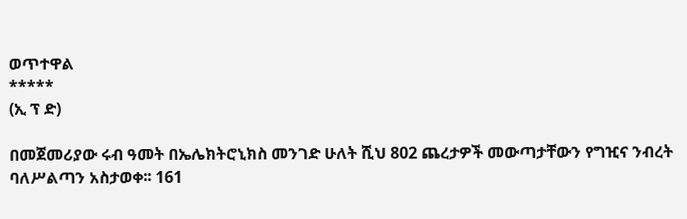ወጥተዋል
*****
(ኢ ፕ ድ)

በመጀመሪያው ሩብ ዓመት በኤሌክትሮኒክስ መንገድ ሁለት ሺህ 802 ጨረታዎች መውጣታቸውን የግዢና ንብረት ባለሥልጣን አስታወቀ፡፡ 161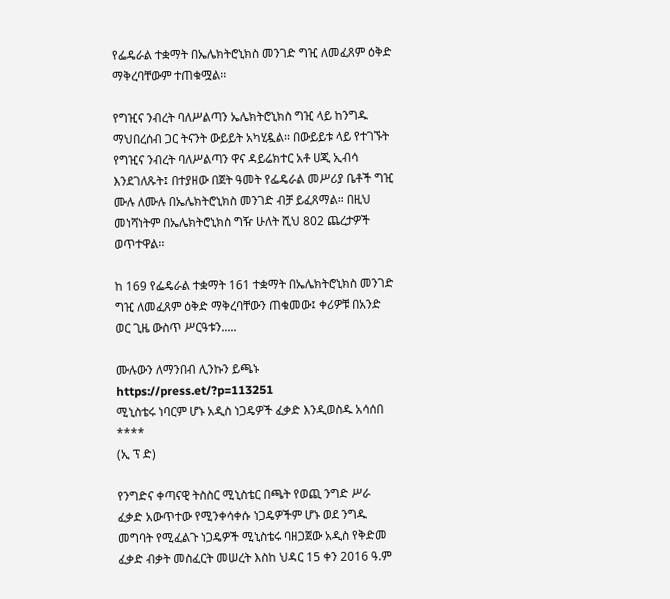የፌዴራል ተቋማት በኤሌክትሮኒክስ መንገድ ግዢ ለመፈጸም ዕቅድ ማቅረባቸውም ተጠቁሟል፡፡

የግዢና ንብረት ባለሥልጣን ኤሌክትሮኒክስ ግዢ ላይ ከንግዱ ማህበረሰብ ጋር ትናንት ውይይት አካሂዷል፡፡ በውይይቱ ላይ የተገኙት የግዢና ንብረት ባለሥልጣን ዋና ዳይሬክተር አቶ ሀጂ ኢብሳ እንደገለጹት፤ በተያዘው በጀት ዓመት የፌዴራል መሥሪያ ቤቶች ግዢ ሙሉ ለሙሉ በኤሌክትሮኒክስ መንገድ ብቻ ይፈጸማል። በዚህ መነሻነትም በኤሌክትሮኒክስ ግዥ ሁለት ሺህ 802 ጨረታዎች ወጥተዋል፡፡

ከ 169 የፌዴራል ተቋማት 161 ተቋማት በኤሌክትሮኒክስ መንገድ ግዢ ለመፈጸም ዕቅድ ማቅረባቸውን ጠቁመው፤ ቀሪዎቹ በአንድ ወር ጊዜ ውስጥ ሥርዓቱን.....

ሙሉውን ለማንበብ ሊንኩን ይጫኑ https://press.et/?p=113251
ሚኒስቴሩ ነባርም ሆኑ አዲስ ነጋዴዎች ፈቃድ እንዲወስዱ አሳሰበ
****
(ኢ ፕ ድ)

የንግድና ቀጣናዊ ትስስር ሚኒስቴር በጫት የወጪ ንግድ ሥራ ፈቃድ አውጥተው የሚንቀሳቀሱ ነጋዴዎችም ሆኑ ወደ ንግዱ መግባት የሚፈልጉ ነጋዴዎች ሚኒስቴሩ ባዘጋጀው አዲስ የቅድመ ፈቃድ ብቃት መስፈርት መሠረት እስከ ህዳር 15 ቀን 2016 ዓ.ም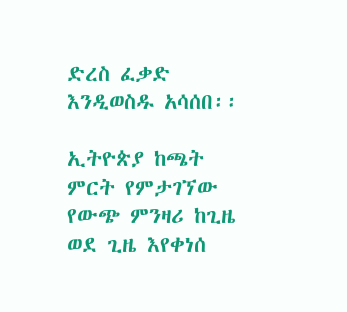ድረስ ፈቃድ እንዲወስዱ አሳሰበ፡፡

ኢትዮጵያ ከጫት ምርት የምታገኘው የውጭ ምንዛሪ ከጊዜ ወደ ጊዜ እየቀነሰ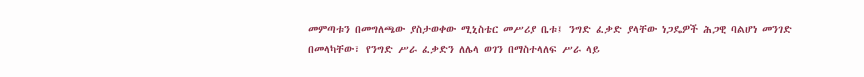መምጣቱን በመግለጫው ያስታወቀው ሚኒስቴር መሥሪያ ቤቱ፤ ንግድ ፈቃድ ያላቸው ነጋዴዎች ሕጋዊ ባልሆነ መንገድ በመላካቸው፣ የንግድ ሥራ ፈቃድን ለሌላ ወገን በማስተላለፍ ሥራ ላይ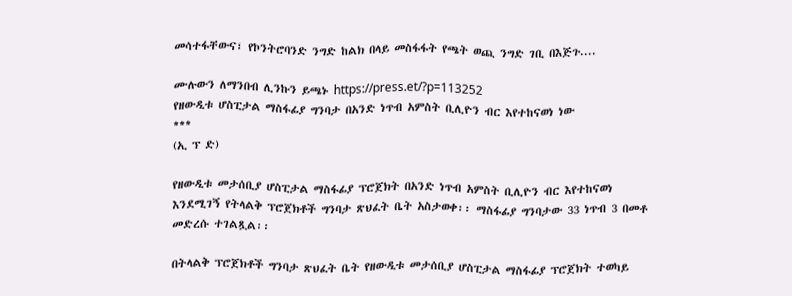መሳተፋቸውና፣ የኮንትሮባንድ ንግድ ከልክ በላይ መስፋፋት የጫት ወጪ ንግድ ገቢ በእጅጉ....

ሙሉውን ለማንበብ ሊንኩን ይጫኑ https://press.et/?p=113252
የዘውዲቱ ሆስፒታል ማስፋፊያ ግንባታ በአንድ ነጥብ አምስት ቢሊዮን ብር እየተከናወነ ነው
***
(ኢ ፕ ድ)

የዘውዲቱ መታሰቢያ ሆስፒታል ማስፋፊያ ፕሮጀክት በአንድ ነጥብ አምስት ቢሊዮን ብር እየተከናወነ እንደሚገኝ የትላልቅ ፕሮጀክቶች ግንባታ ጽህፈት ቤት አስታወቀ፡፡ ማስፋፊያ ግንባታው 33 ነጥብ 3 በመቶ መድረሱ ተገልጿል፡፡

በትላልቅ ፕሮጀክቶች ግንባታ ጽህፈት ቤት የዘውዲቱ መታሰቢያ ሆስፒታል ማስፋፊያ ፕሮጀክት ተወካይ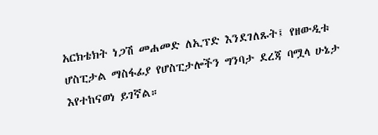አርክቴክት ነጋሽ መሐመድ ለኢፕድ እንደገለጹት፤ የዘውዲቱ ሆስፒታል ማስፋፊያ የሆስፒታሎችን ግንባታ ደረጃ ባሟላ ሁኔታ እየተከናወነ ይገኛል።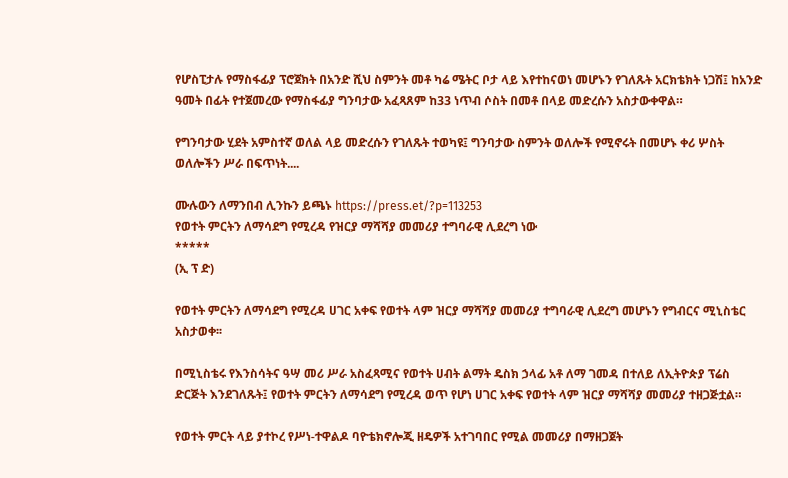የሆስፒታሉ የማስፋፊያ ፕሮጀክት በአንድ ሺህ ስምንት መቶ ካሬ ሜትር ቦታ ላይ እየተከናወነ መሆኑን የገለጹት አርክቴክት ነጋሽ፤ ከአንድ ዓመት በፊት የተጀመረው የማስፋፊያ ግንባታው አፈጻጸም ከ33 ነጥብ ሶስት በመቶ በላይ መድረሱን አስታውቀዋል።

የግንባታው ሂደት አምስተኛ ወለል ላይ መድረሱን የገለጹት ተወካዩ፤ ግንባታው ስምንት ወለሎች የሚኖሩት በመሆኑ ቀሪ ሦስት ወለሎችን ሥራ በፍጥነት....

ሙሉውን ለማንበብ ሊንኩን ይጫኑ https://press.et/?p=113253
የወተት ምርትን ለማሳደግ የሚረዳ የዝርያ ማሻሻያ መመሪያ ተግባራዊ ሊደረግ ነው
*****
(ኢ ፕ ድ)

የወተት ምርትን ለማሳደግ የሚረዳ ሀገር አቀፍ የወተት ላም ዝርያ ማሻሻያ መመሪያ ተግባራዊ ሊደረግ መሆኑን የግብርና ሚኒስቴር አስታወቀ፡፡

በሚኒስቴሩ የእንስሳትና ዓሣ መሪ ሥራ አስፈጻሚና የወተት ሀብት ልማት ዴስክ ኃላፊ አቶ ለማ ገመዳ በተለይ ለኢትዮጵያ ፕሬስ ድርጅት እንደገለጹት፤ የወተት ምርትን ለማሳደግ የሚረዳ ወጥ የሆነ ሀገር አቀፍ የወተት ላም ዝርያ ማሻሻያ መመሪያ ተዘጋጅቷል።

የወተት ምርት ላይ ያተኮረ የሥነ-ተዋልዶ ባዮቴክኖሎጂ ዘዴዎች አተገባበር የሚል መመሪያ በማዘጋጀት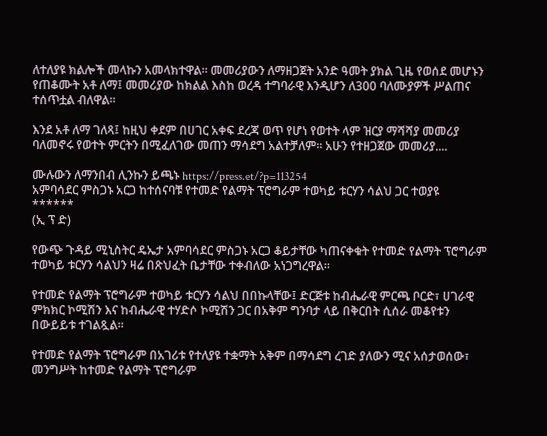ለተለያዩ ክልሎች መላኩን አመላክተዋል። መመሪያውን ለማዘጋጀት አንድ ዓመት ያክል ጊዜ የወሰደ መሆኑን የጠቆሙት አቶ ለማ፤ መመሪያው ከክልል እስከ ወረዳ ተግባራዊ እንዲሆን ለ300 ባለሙያዎች ሥልጠና ተሰጥቷል ብለዋል፡፡

እንደ አቶ ለማ ገለጻ፤ ከዚህ ቀደም በሀገር አቀፍ ደረጃ ወጥ የሆነ የወተት ላም ዝርያ ማሻሻያ መመሪያ ባለመኖሩ የወተት ምርትን በሚፈለገው መጠን ማሳደግ አልተቻለም፡፡ አሁን የተዘጋጀው መመሪያ....

ሙሉውን ለማንበብ ሊንኩን ይጫኑ https://press.et/?p=113254
አምባሳደር ምስጋኑ አርጋ ከተሰናባቹ የተመድ የልማት ፕሮግራም ተወካይ ቱርሃን ሳልህ ጋር ተወያዩ
******
(ኢ ፕ ድ)

የውጭ ጉዳይ ሚኒስትር ዴኤታ አምባሳደር ምስጋኑ አርጋ ቆይታቸው ካጠናቀቁት የተመድ የልማት ፕሮግራም ተወካይ ቱርሃን ሳልህን ዛሬ በጽህፈት ቤታቸው ተቀብለው አነጋግረዋል።

የተመድ የልማት ፕሮግራም ተወካይ ቱርሃን ሳልህ በበኩላቸው፤ ድርጅቱ ከብሔራዊ ምርጫ ቦርድ፣ ሀገራዊ ምክክር ኮሚሽን እና ከብሔራዊ ተሃድሶ ኮሚሽን ጋር በአቅም ግንባታ ላይ በቅርበት ሲሰራ መቆየቱን በውይይቱ ተገልጿል።

የተመድ የልማት ፕሮግራም በአገሪቱ የተለያዩ ተቋማት አቅም በማሳደግ ረገድ ያለውን ሚና አሰታወሰው፣ መንግሥት ከተመድ የልማት ፕሮግራም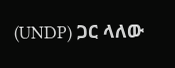(UNDP) ጋር ላለው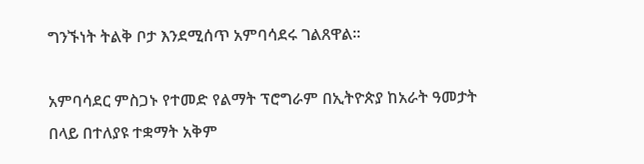ግንኙነት ትልቅ ቦታ እንደሚሰጥ አምባሳደሩ ገልጸዋል።

አምባሳደር ምስጋኑ የተመድ የልማት ፕሮግራም በኢትዮጵያ ከአራት ዓመታት በላይ በተለያዩ ተቋማት አቅም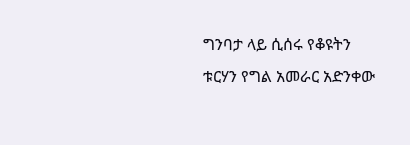ግንባታ ላይ ሲሰሩ የቆዩትን ቱርሃን የግል አመራር አድንቀው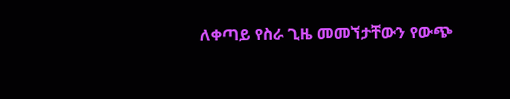ለቀጣይ የስራ ጊዜ መመኘታቸውን የውጭ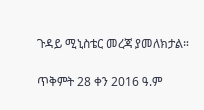ጉዳይ ሚኒስቴር መረጃ ያመለክታል።

ጥቅምት 28 ቀን 2016 ዓ.ም